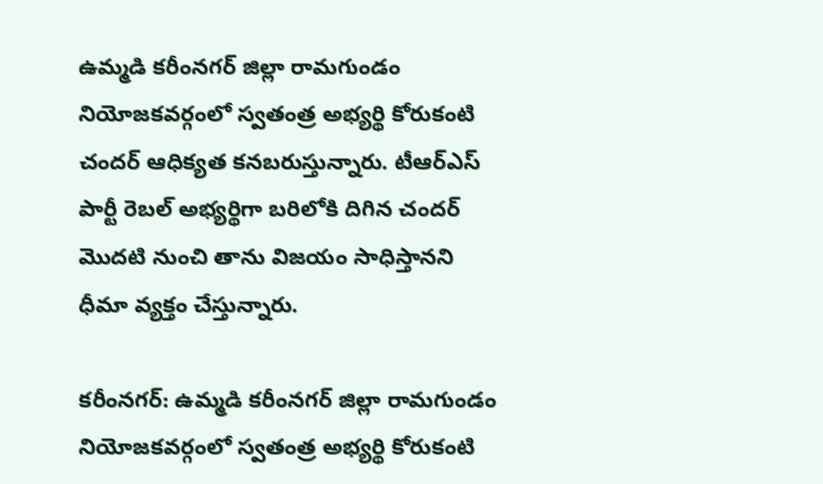ఉమ్మడి కరీంనగర్ జిల్లా రామగుండం నియోజకవర్గంలో స్వతంత్ర అభ్యర్థి కోరుకంటి చందర్ ఆధిక్యత కనబరుస్తున్నారు. టీఆర్ఎస్ పార్టీ రెబల్ అభ్యర్థిగా బరిలోకి దిగిన చందర్ మెుదటి నుంచి తాను విజయం సాధిస్తానని ధీమా వ్యక్తం చేస్తున్నారు.

కరీంనగర్: ఉమ్మడి కరీంనగర్ జిల్లా రామగుండం నియోజకవర్గంలో స్వతంత్ర అభ్యర్థి కోరుకంటి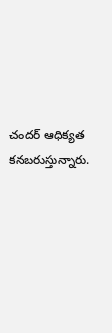చందర్ ఆధిక్యత కనబరుస్తున్నారు.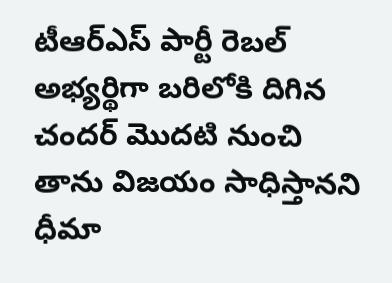టీఆర్ఎస్ పార్టీ రెబల్ అభ్యర్థిగా బరిలోకి దిగిన చందర్ మెుదటి నుంచి తాను విజయం సాధిస్తానని ధీమా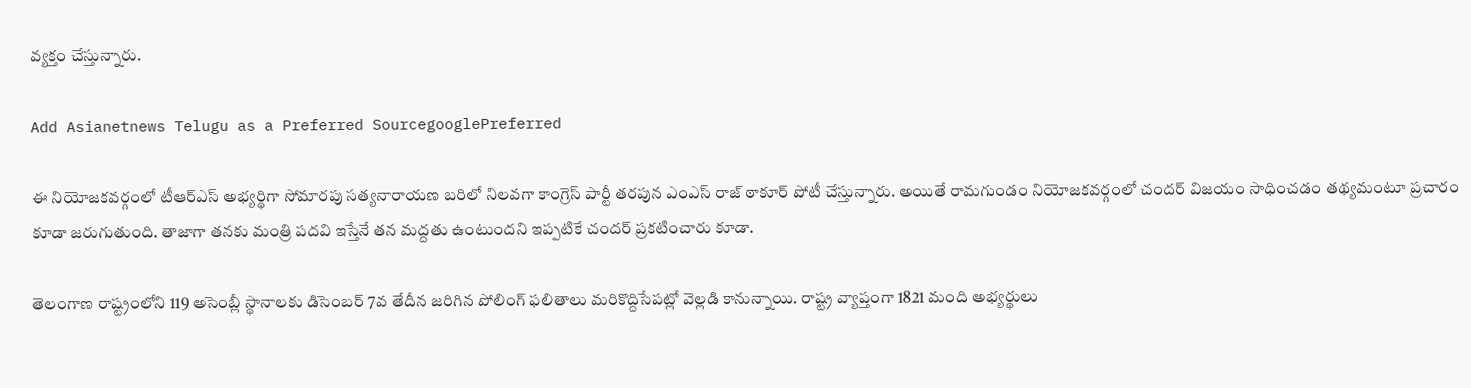వ్యక్తం చేస్తున్నారు.

Add Asianetnews Telugu as a Preferred SourcegooglePreferred

ఈ నియోజకవర్గంలో టీఆర్ఎస్ అభ్యర్థిగా సోమారపు సత్యనారాయణ బరిలో నిలవగా కాంగ్రెస్ పార్టీ తరపున ఎంఎస్ రాజ్ ఠాకూర్ పోటీ చేస్తున్నారు. అయితే రామగుండం నియోజకవర్గంలో చందర్ విజయం సాధించడం తథ్యమంటూ ప్రచారం కూడా జరుగుతుంది. తాజాగా తనకు మంత్రి పదవి ఇస్తేనే తన మద్దతు ఉంటుందని ఇప్పటికే చందర్ ప్రకటించారు కూడా.

తెలంగాణ రాష్ట్రంలోని 119 అసెంబ్లీ స్థానాలకు డిసెంబర్ 7వ తేదీన జరిగిన పోలింగ్‌ ఫలితాలు మరికొద్దిసేపట్లో వెల్లడి కానున్నాయి. రాష్ట్ర వ్యాప్తంగా 1821 మంది అభ్యర్థులు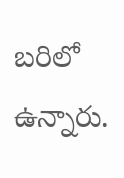బరిలో ఉన్నారు.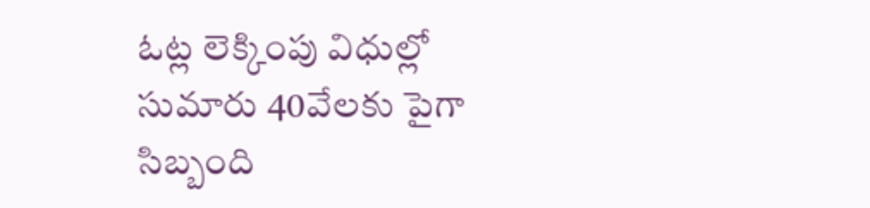ఓట్ల లెక్కింపు విధుల్లో సుమారు 40వేలకు పైగా సిబ్బంది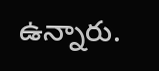ఉన్నారు.